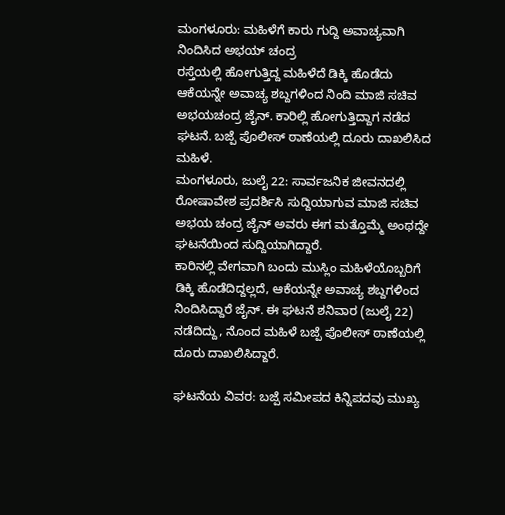ಮಂಗಳೂರು: ಮಹಿಳೆಗೆ ಕಾರು ಗುದ್ದಿ ಅವಾಚ್ಯವಾಗಿ ನಿಂದಿಸಿದ ಅಭಯ್ ಚಂದ್ರ
ರಸ್ತೆಯಲ್ಲಿ ಹೋಗುತ್ತಿದ್ದ ಮಹಿಳೆದೆ ಡಿಕ್ಕಿ ಹೊಡೆದು ಆಕೆಯನ್ನೇ ಅವಾಚ್ಯ ಶಬ್ದಗಳಿಂದ ನಿಂದಿ ಮಾಜಿ ಸಚಿವ ಅಭಯಚಂದ್ರ ಜೈನ್. ಕಾರಿಲ್ಲಿ ಹೋಗುತ್ತಿದ್ದಾಗ ನಡೆದ ಘಟನೆ. ಬಜ್ಪೆ ಪೊಲೀಸ್ ಠಾಣೆಯಲ್ಲಿ ದೂರು ದಾಖಲಿಸಿದ ಮಹಿಳೆ.
ಮಂಗಳೂರು, ಜುಲೈ 22: ಸಾರ್ವಜನಿಕ ಜೀವನದಲ್ಲಿ ರೋಷಾವೇಶ ಪ್ರದರ್ಶಿಸಿ ಸುದ್ದಿಯಾಗುವ ಮಾಜಿ ಸಚಿವ ಅಭಯ ಚಂದ್ರ ಜೈನ್ ಅವರು ಈಗ ಮತ್ತೊಮ್ಮೆ ಅಂಥದ್ದೇ ಘಟನೆಯಿಂದ ಸುದ್ದಿಯಾಗಿದ್ದಾರೆ.
ಕಾರಿನಲ್ಲಿ ವೇಗವಾಗಿ ಬಂದು ಮುಸ್ಲಿಂ ಮಹಿಳೆಯೊಬ್ಬರಿಗೆ ಡಿಕ್ಕಿ ಹೊಡೆದಿದ್ದಲ್ಲದೆ, ಆಕೆಯನ್ನೇ ಅವಾಚ್ಯ ಶಬ್ದಗಳಿಂದ ನಿಂದಿಸಿದ್ದಾರೆ ಜೈನ್. ಈ ಘಟನೆ ಶನಿವಾರ (ಜುಲೈ 22) ನಡೆದಿದ್ದು, ನೊಂದ ಮಹಿಳೆ ಬಜ್ಪೆ ಪೊಲೀಸ್ ಠಾಣೆಯಲ್ಲಿ ದೂರು ದಾಖಲಿಸಿದ್ದಾರೆ.

ಘಟನೆಯ ವಿವರ: ಬಜ್ಪೆ ಸಮೀಪದ ಕಿನ್ನಿಪದವು ಮುಖ್ಯ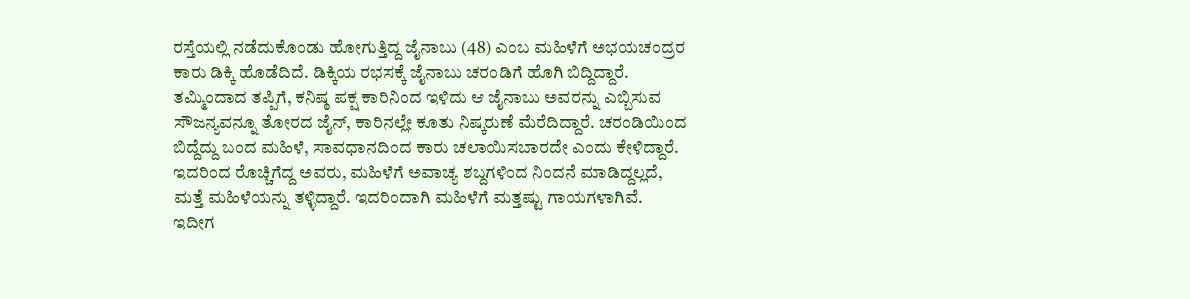ರಸ್ತೆಯಲ್ಲಿ ನಡೆದುಕೊಂಡು ಹೋಗುತ್ತಿದ್ದ ಜೈನಾಬು (48) ಎಂಬ ಮಹಿಳೆಗೆ ಅಭಯಚಂದ್ರರ ಕಾರು ಡಿಕ್ಕಿ ಹೊಡೆದಿದೆ. ಡಿಕ್ಕಿಯ ರಭಸಕ್ಕೆ ಜೈನಾಬು ಚರಂಡಿಗೆ ಹೊಗಿ ಬಿದ್ದಿದ್ದಾರೆ.
ತಮ್ಮಿಂದಾದ ತಪ್ಪಿಗೆ, ಕನಿಷ್ಠ ಪಕ್ಷ ಕಾರಿನಿಂದ ಇಳಿದು ಆ ಜೈನಾಬು ಅವರನ್ನು ಎಬ್ಬಿಸುವ ಸೌಜನ್ಯವನ್ನೂ ತೋರದ ಜೈನ್, ಕಾರಿನಲ್ಲೇ ಕೂತು ನಿಷ್ಕರುಣೆ ಮೆರೆದಿದ್ದಾರೆ. ಚರಂಡಿಯಿಂದ ಬಿದ್ದೆದ್ದು ಬಂದ ಮಹಿಳೆ, ಸಾವಧಾನದಿಂದ ಕಾರು ಚಲಾಯಿಸಬಾರದೇ ಎಂದು ಕೇಳಿದ್ದಾರೆ.
ಇದರಿಂದ ರೊಚ್ಚಿಗೆದ್ದ ಅವರು, ಮಹಿಳೆಗೆ ಅವಾಚ್ಯ ಶಬ್ದಗಳಿಂದ ನಿಂದನೆ ಮಾಡಿದ್ದಲ್ಲದೆ, ಮತ್ತೆ ಮಹಿಳೆಯನ್ನು ತಳ್ಳಿದ್ದಾರೆ. ಇದರಿಂದಾಗಿ ಮಹಿಳೆಗೆ ಮತ್ತಷ್ಟು ಗಾಯಗಳಾಗಿವೆ. ಇದೀಗ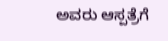ಅವರು ಆಸ್ಪತ್ರೆಗೆ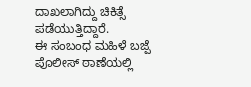ದಾಖಲಾಗಿದ್ದು ಚಿಕಿತ್ಸೆ ಪಡೆಯುತ್ತಿದ್ದಾರೆ.
ಈ ಸಂಬಂಧ ಮಹಿಳೆ ಬಜ್ಪೆ ಪೊಲೀಸ್ ಠಾಣೆಯಲ್ಲಿ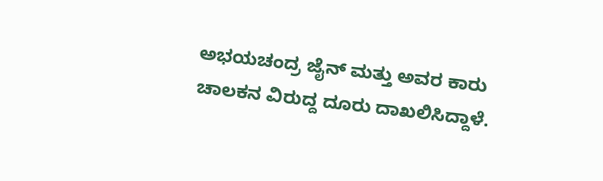ಅಭಯಚಂದ್ರ ಜೈನ್ ಮತ್ತು ಅವರ ಕಾರು ಚಾಲಕನ ವಿರುದ್ದ ದೂರು ದಾಖಲಿಸಿದ್ದಾಳೆ.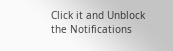Click it and Unblock the Notifications